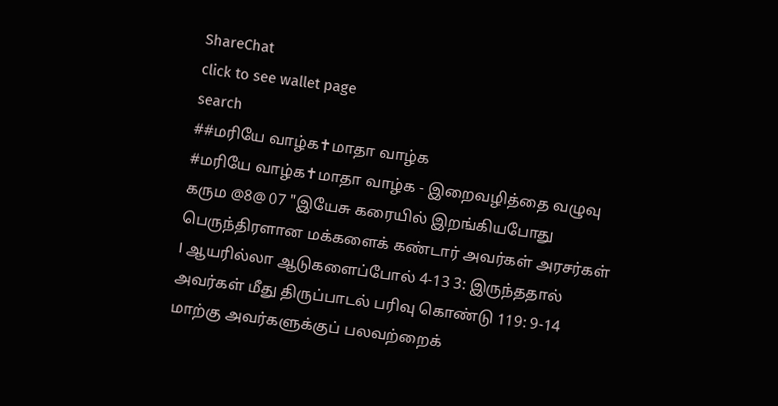ShareChat
click to see wallet page
search
##மரியே வாழ்க✝மாதா வாழ்க
#மரியே வாழ்க✝மாதா வாழ்க - இறைவழித்தை வழுவு கரும @8@ 07 "இயேசு கரையில் இறங்கியபோது பெருந்திரளான மக்களைக் கண்டார் அவர்கள் அரசர்கள்  I ஆயரில்லா ஆடுகளைப்போல் 4-13 3: இருந்ததால் அவர்கள் மீது திருப்பாடல் பரிவு கொண்டு 119: 9-14 மாற்கு அவர்களுக்குப் பலவற்றைக்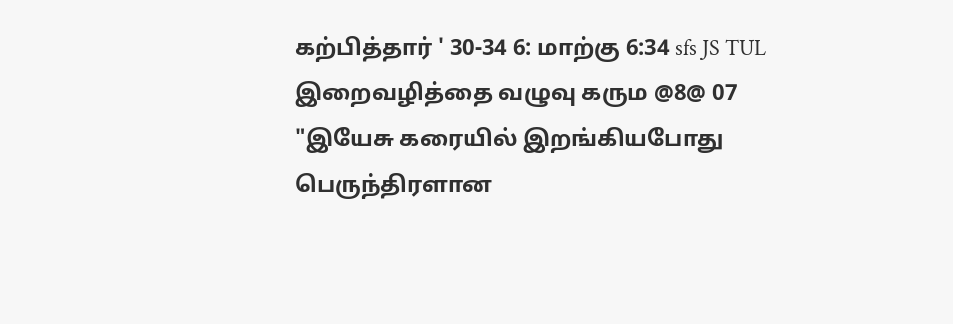கற்பித்தார் ' 30-34 6: மாற்கு 6:34 sfs JS TUL இறைவழித்தை வழுவு கரும @8@ 07 "இயேசு கரையில் இறங்கியபோது பெருந்திரளான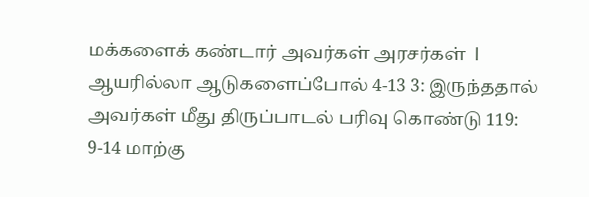மக்களைக் கண்டார் அவர்கள் அரசர்கள்  I ஆயரில்லா ஆடுகளைப்போல் 4-13 3: இருந்ததால் அவர்கள் மீது திருப்பாடல் பரிவு கொண்டு 119: 9-14 மாற்கு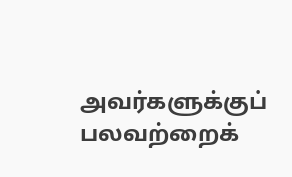அவர்களுக்குப் பலவற்றைக்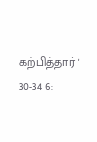கற்பித்தார் ' 30-34 6: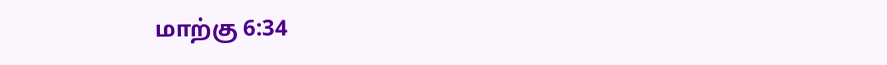மாற்கு 6:34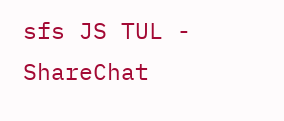sfs JS TUL - ShareChat